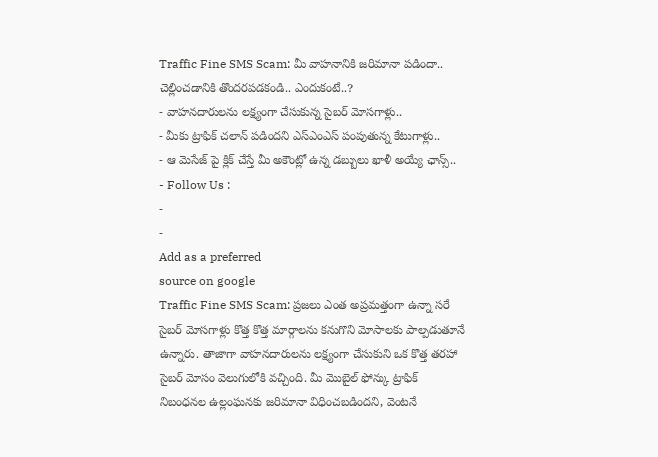Traffic Fine SMS Scam: మీ వాహనానికి జరిమానా పడిందా.. చెల్లించడానికి తొందరపడకండి.. ఎందుకంటే..?
- వాహనదారులను లక్ష్యంగా చేసుకున్న సైబర్ మోసగాళ్లు..
- మీకు ట్రాఫిక్ చలాన్ పడిందని ఎస్ఎంఎస్ పంపుతున్న కేటుగాళ్లు..
- ఆ మెసేజ్ పై క్లిక్ చేస్తే మీ అకౌంట్లో ఉన్న డబ్బులు ఖాళీ అయ్యే ఛాన్స్..
- Follow Us :
-
-
Add as a preferred
source on google
Traffic Fine SMS Scam: ప్రజలు ఎంత అప్రమత్తంగా ఉన్నా సరే సైబర్ మోసగాళ్లు కొత్త కొత్త మార్గాలను కనుగొని మోసాలకు పాల్పడుతూనే ఉన్నారు. తాజాగా వాహనదారులను లక్ష్యంగా చేసుకుని ఒక కొత్త తరహా సైబర్ మోసం వెలుగులోకి వచ్చింది. మీ మొబైల్ ఫోన్కు ట్రాఫిక్ నిబంధనల ఉల్లంఘనకు జరిమానా విధించబడిందని, వెంటనే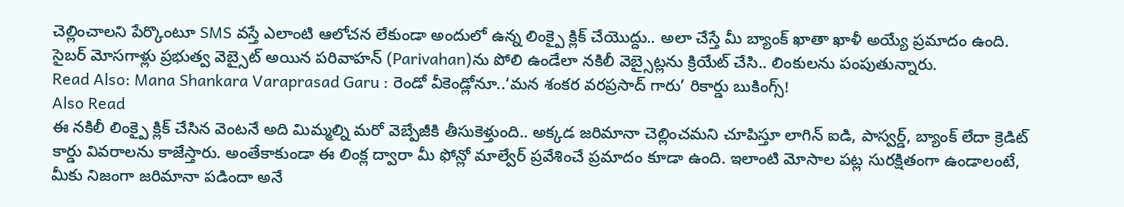చెల్లించాలని పేర్కొంటూ SMS వస్తే ఎలాంటి ఆలోచన లేకుండా అందులో ఉన్న లింక్పై క్లిక్ చేయొద్దు.. అలా చేస్తే మీ బ్యాంక్ ఖాతా ఖాళీ అయ్యే ప్రమాదం ఉంది. సైబర్ మోసగాళ్లు ప్రభుత్వ వెబ్సైట్ అయిన పరివాహన్ (Parivahan)ను పోలి ఉండేలా నకిలీ వెబ్సైట్లను క్రియేట్ చేసి.. లింకులను పంపుతున్నారు.
Read Also: Mana Shankara Varaprasad Garu : రెండో వీకెండ్లోనూ..‘మన శంకర వరప్రసాద్ గారు’ రికార్డు బుకింగ్స్!
Also Read
ఈ నకిలీ లింక్పై క్లిక్ చేసిన వెంటనే అది మిమ్మల్ని మరో వెబ్పేజీకి తీసుకెళ్తుంది.. అక్కడ జరిమానా చెల్లించమని చూపిస్తూ లాగిన్ ఐడి, పాస్వర్డ్, బ్యాంక్ లేదా క్రెడిట్ కార్డు వివరాలను కాజేస్తారు. అంతేకాకుండా ఈ లింక్ల ద్వారా మీ ఫోన్లో మాల్వేర్ ప్రవేశించే ప్రమాదం కూడా ఉంది. ఇలాంటి మోసాల పట్ల సురక్షితంగా ఉండాలంటే, మీకు నిజంగా జరిమానా పడిందా అనే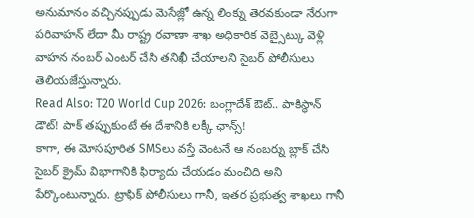అనుమానం వచ్చినప్పుడు మెసేజ్లో ఉన్న లింక్ను తెరవకుండా నేరుగా పరివాహన్ లేదా మీ రాష్ట్ర రవాణా శాఖ అధికారిక వెబ్సైట్కు వెళ్లి వాహన నంబర్ ఎంటర్ చేసి తనిఖీ చేయాలని సైబర్ పోలీసులు తెలియజేస్తున్నారు.
Read Also: T20 World Cup 2026: బంగ్లాదేశ్ ఔట్.. పాకిస్థాన్ డౌట్! పాక్ తప్పుకుంటే ఈ దేశానికి లక్కీ ఛాన్స్!
కాగా, ఈ మోసపూరిత SMSలు వస్తే వెంటనే ఆ నంబర్ను బ్లాక్ చేసి సైబర్ క్రైమ్ విభాగానికి ఫిర్యాదు చేయడం మంచిది అని పేర్కొంటున్నారు. ట్రాఫిక్ పోలీసులు గానీ, ఇతర ప్రభుత్వ శాఖలు గానీ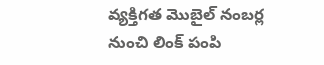వ్యక్తిగత మొబైల్ నంబర్ల నుంచి లింక్ పంపి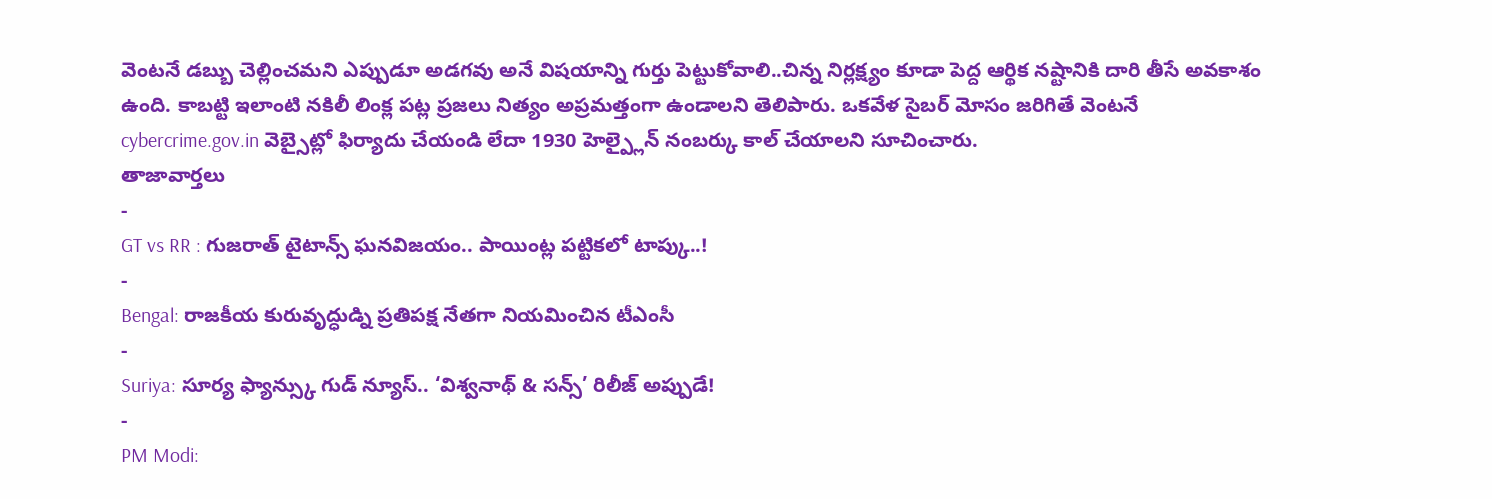వెంటనే డబ్బు చెల్లించమని ఎప్పుడూ అడగవు అనే విషయాన్ని గుర్తు పెట్టుకోవాలి..చిన్న నిర్లక్ష్యం కూడా పెద్ద ఆర్థిక నష్టానికి దారి తీసే అవకాశం ఉంది. కాబట్టి ఇలాంటి నకిలీ లింక్ల పట్ల ప్రజలు నిత్యం అప్రమత్తంగా ఉండాలని తెలిపారు. ఒకవేళ సైబర్ మోసం జరిగితే వెంటనే cybercrime.gov.in వెబ్సైట్లో ఫిర్యాదు చేయండి లేదా 1930 హెల్ప్లైన్ నంబర్కు కాల్ చేయాలని సూచించారు.
తాజావార్తలు
-
GT vs RR : గుజరాత్ టైటాన్స్ ఘనవిజయం.. పాయింట్ల పట్టికలో టాప్కు..!
-
Bengal: రాజకీయ కురువృద్ధుడ్ని ప్రతిపక్ష నేతగా నియమించిన టీఎంసీ
-
Suriya: సూర్య ఫ్యాన్స్కు గుడ్ న్యూస్.. ‘విశ్వనాథ్ & సన్స్’ రిలీజ్ అప్పుడే!
-
PM Modi: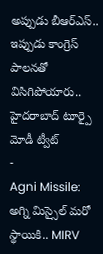అప్పుడు బీఆర్ఎస్.. ఇప్పుడు కాంగ్రెస్ పాలనతో విసిగిపోయారు.. హైదరాబాద్ టూర్పై మోడీ ట్వీట్
-
Agni Missile: అగ్ని మిస్సైల్ మరో స్థాయికి.. MIRV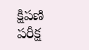క్షిపణి పరీక్ష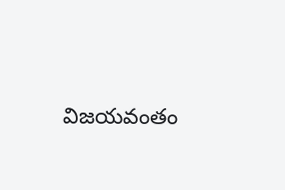విజయవంతం